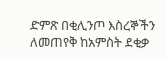ድምጽ በቂሊንጦ እስረኞችን ለመጠየቅ ከአምስት ደቂቃ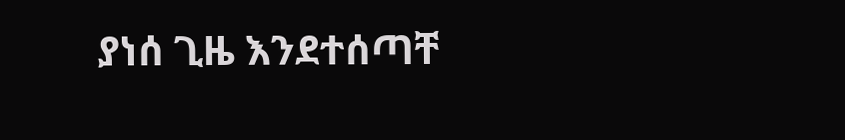ያነሰ ጊዜ እንደተሰጣቸ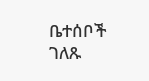ቤተሰቦች ገለጹ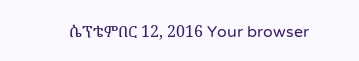ሴፕቴምበር 12, 2016 Your browser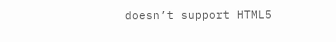doesn’t support HTML5